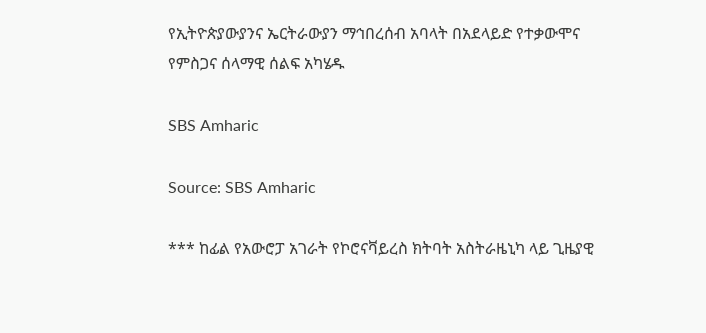የኢትዮጵያውያንና ኤርትራውያን ማኅበረሰብ አባላት በአደላይድ የተቃውሞና የምስጋና ሰላማዊ ሰልፍ አካሄዱ

SBS Amharic

Source: SBS Amharic

*** ከፊል የአውሮፓ አገራት የኮሮናቫይረስ ክትባት አስትራዜኒካ ላይ ጊዜያዊ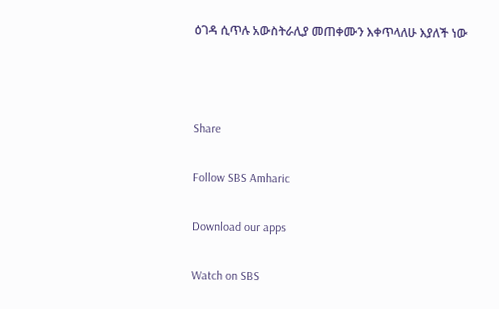ዕገዳ ሲጥሉ አውስትራሊያ መጠቀሙን እቀጥላለሁ እያለች ነው



Share

Follow SBS Amharic

Download our apps

Watch on SBS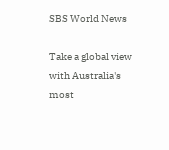SBS World News

Take a global view with Australia's most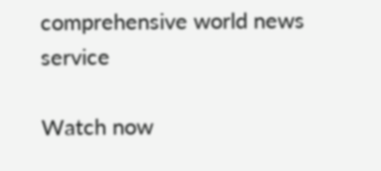comprehensive world news service

Watch now